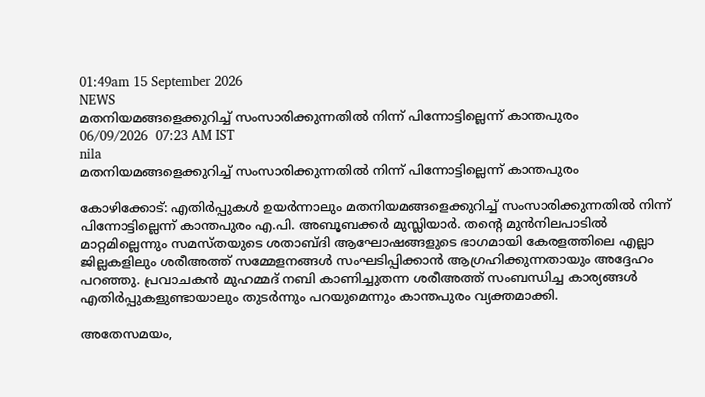01:49am 15 September 2026
NEWS
മതനിയമങ്ങളെക്കുറിച്ച് സംസാരിക്കുന്നതിൽ നിന്ന് പിന്നോട്ടില്ലെന്ന് കാന്തപുരം
06/09/2026  07:23 AM IST
nila
മതനിയമങ്ങളെക്കുറിച്ച് സംസാരിക്കുന്നതിൽ നിന്ന് പിന്നോട്ടില്ലെന്ന് കാന്തപുരം

കോഴിക്കോട്: എതിർപ്പുകൾ ഉയർന്നാലും മതനിയമങ്ങളെക്കുറിച്ച് സംസാരിക്കുന്നതിൽ നിന്ന് പിന്നോട്ടില്ലെന്ന് കാന്തപുരം എ.പി. അബൂബക്കർ മുസ്ലിയാർ. തന്റെ മുൻനിലപാടിൽ മാറ്റമില്ലെന്നും സമസ്തയുടെ ശതാബ്ദി ആഘോഷങ്ങളുടെ ഭാഗമായി കേരളത്തിലെ എല്ലാ ജില്ലകളിലും ശരീഅത്ത് സമ്മേളനങ്ങൾ സംഘടിപ്പിക്കാൻ ആഗ്രഹിക്കുന്നതായും അദ്ദേഹം പറഞ്ഞു. പ്രവാചകൻ മുഹമ്മദ് നബി കാണിച്ചുതന്ന ശരീഅത്ത് സംബന്ധിച്ച കാര്യങ്ങൾ എതിർപ്പുകളുണ്ടായാലും തുടർന്നും പറയുമെന്നും കാന്തപുരം വ്യക്തമാക്കി.

അതേസമയം,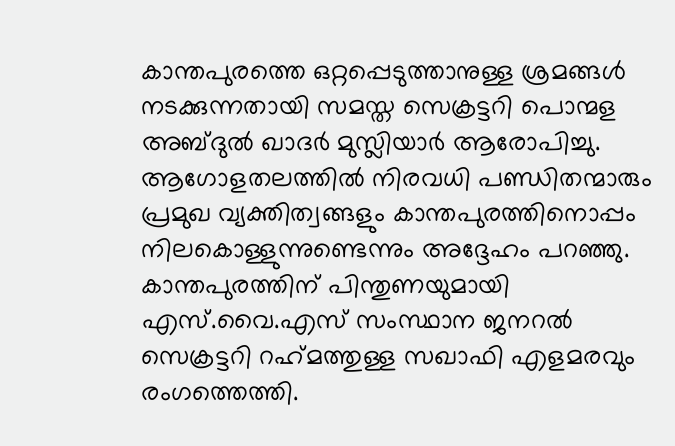കാന്തപുരത്തെ ഒറ്റപ്പെടുത്താനുള്ള ശ്രമങ്ങൾ നടക്കുന്നതായി സമസ്ത സെക്രട്ടറി പൊന്മള അബ്ദുൽ ഖാദർ മുസ്ലിയാർ ആരോപിച്ചു. ആഗോളതലത്തിൽ നിരവധി പണ്ഡിതന്മാരും പ്രമുഖ വ്യക്തിത്വങ്ങളും കാന്തപുരത്തിനൊപ്പം നിലകൊള്ളുന്നുണ്ടെന്നും അദ്ദേഹം പറഞ്ഞു. കാന്തപുരത്തിന് പിന്തുണയുമായി എസ്.വൈ.എസ് സംസ്ഥാന ജനറൽ സെക്രട്ടറി റഹ്‌മത്തുള്ള സഖാഫി എളമരവും രംഗത്തെത്തി.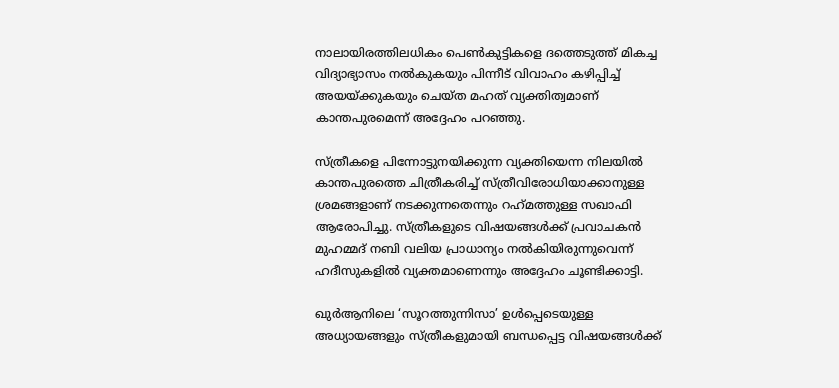നാലായിരത്തിലധികം പെൺകുട്ടികളെ ദത്തെടുത്ത് മികച്ച വിദ്യാഭ്യാസം നൽകുകയും പിന്നീട് വിവാഹം കഴിപ്പിച്ച് അയയ്ക്കുകയും ചെയ്ത മഹത് വ്യക്തിത്വമാണ് കാന്തപുരമെന്ന് അദ്ദേഹം പറഞ്ഞു.

സ്ത്രീകളെ പിന്നോട്ടുനയിക്കുന്ന വ്യക്തിയെന്ന നിലയിൽ കാന്തപുരത്തെ ചിത്രീകരിച്ച് സ്ത്രീവിരോധിയാക്കാനുള്ള ശ്രമങ്ങളാണ് നടക്കുന്നതെന്നും റഹ്‌മത്തുള്ള സഖാഫി ആരോപിച്ചു. സ്ത്രീകളുടെ വിഷയങ്ങൾക്ക് പ്രവാചകൻ മുഹമ്മദ് നബി വലിയ പ്രാധാന്യം നൽകിയിരുന്നുവെന്ന് ഹദീസുകളിൽ വ്യക്തമാണെന്നും അദ്ദേഹം ചൂണ്ടിക്കാട്ടി.

ഖുർആനിലെ ‘സൂറത്തുന്നിസാ’ ഉൾപ്പെടെയുള്ള അധ്യായങ്ങളും സ്ത്രീകളുമായി ബന്ധപ്പെട്ട വിഷയങ്ങൾക്ക്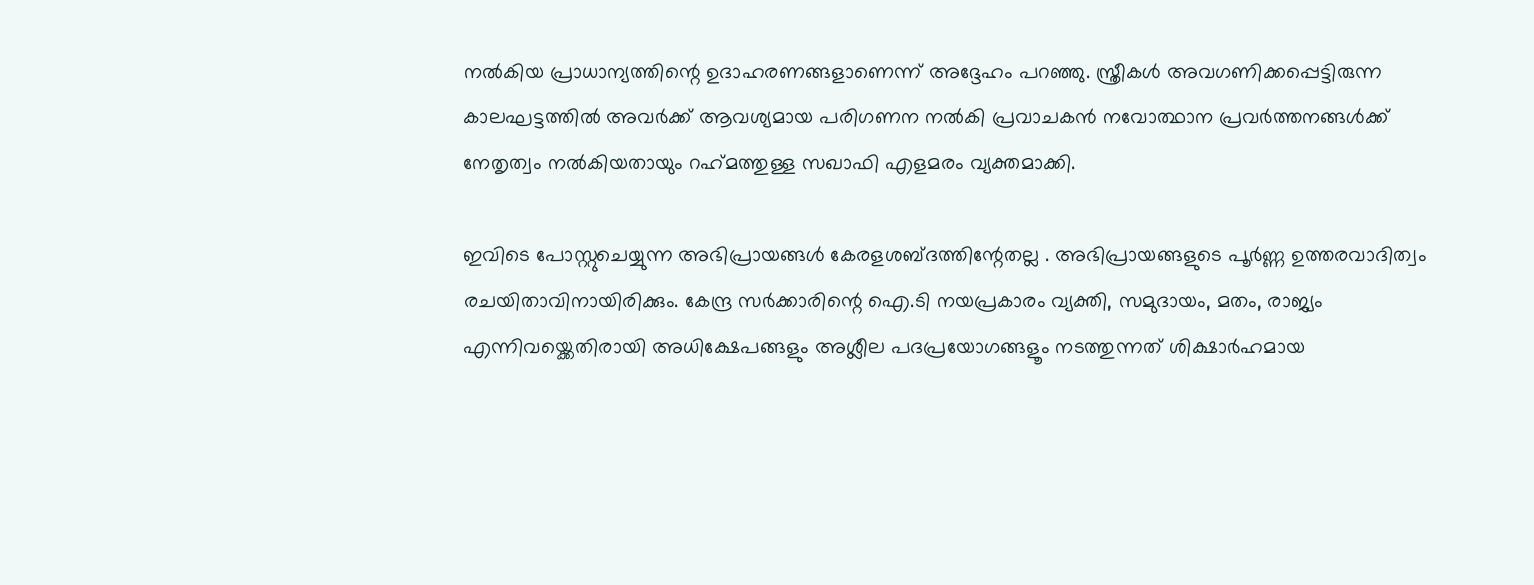നൽകിയ പ്രാധാന്യത്തിന്റെ ഉദാഹരണങ്ങളാണെന്ന് അദ്ദേഹം പറഞ്ഞു. സ്ത്രീകൾ അവഗണിക്കപ്പെട്ടിരുന്ന കാലഘട്ടത്തിൽ അവർക്ക് ആവശ്യമായ പരിഗണന നൽകി പ്രവാചകൻ നവോത്ഥാന പ്രവർത്തനങ്ങൾക്ക് നേതൃത്വം നൽകിയതായും റഹ്‌മത്തുള്ള സഖാഫി എളമരം വ്യക്തമാക്കി.

ഇവിടെ പോസ്റ്റുചെയ്യുന്ന അഭിപ്രായങ്ങള്‍ കേരളശബ്‌ദത്തിന്റേതല്ല . അഭിപ്രായങ്ങളുടെ പൂര്‍ണ്ണ ഉത്തരവാദിത്വം രചയിതാവിനായിരിക്കും. കേന്ദ്ര സർക്കാരിന്റെ ഐ.ടി നയപ്രകാരം വ്യക്തി, സമുദായം, മതം, രാജ്യം എന്നിവയ്ക്കെതിരായി അധിക്ഷേപങ്ങളും അശ്ലീല പദപ്രയോഗങ്ങളൂം നടത്തുന്നത് ശിക്ഷാര്‍ഹമായ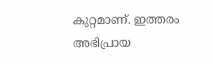കുറ്റമാണ്. ഇത്തരം അഭിപ്രായ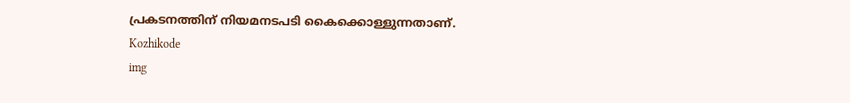പ്രകടനത്തിന് നിയമനടപടി കൈക്കൊള്ളുന്നതാണ്.
Kozhikode
img